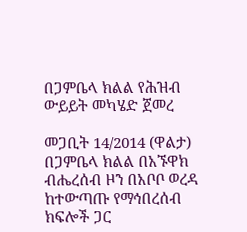በጋምቤላ ክልል የሕዝብ ውይይት መካሄድ ጀመረ

መጋቢት 14/2014 (ዋልታ) በጋምቤላ ክልል በአኙዋክ ብሔረሰብ ዞን በአቦቦ ወረዳ ከተውጣጡ የማኅበረሰብ ክፍሎች ጋር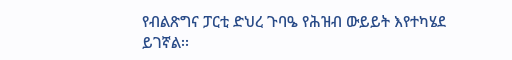የብልጽግና ፓርቲ ድህረ ጉባዔ የሕዝብ ውይይት እየተካሄደ ይገኛል፡፡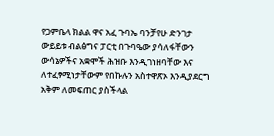የጋምቤላ ክልል ዋና አፈ ጉባኤ ባንቻየሁ ድንገታ ውይይቱ ብልፅግና ፓርቲ በጉባዔው ያሳለፋቸውን ውሳኔዎችና አቋሞች ሕዝቡ እንዲገነዘባቸው እና ለተፈፃሚነታቸውም የበኩሉን አስተዋጽኦ እንዲያደርግ አቅም ለመፍጠር ያስችላል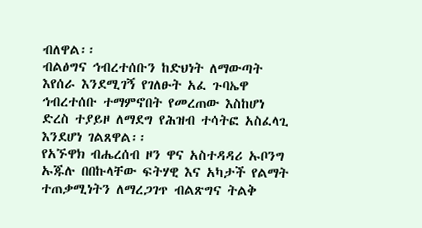ብለዋል፡፡
ብልፅግና ኅብረተሰቡን ከድህነት ለማውጣት እየሰራ እንደሚገኝ የገለፁት አፈ ጉባኤዋ ኅብረተሰቡ ተማምኖበት የመረጠው እስከሆነ ድረስ ተያይዞ ለማደግ የሕዝብ ተሳትፎ አስፈላጊ እንደሆነ ገልጸዋል፡፡
የአኙዋክ ብሔረሰብ ዞን ዋና አስተዳዳሪ ኡቦንግ ኡጁሉ በበኩላቸው ፍትሃዊ እና አካታች የልማት ተጠቃሚነትን ለማረጋገጥ ብልጽግና ትልቅ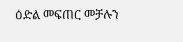ዕድል መፍጠር መቻሉን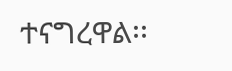ተናግረዋል፡፡